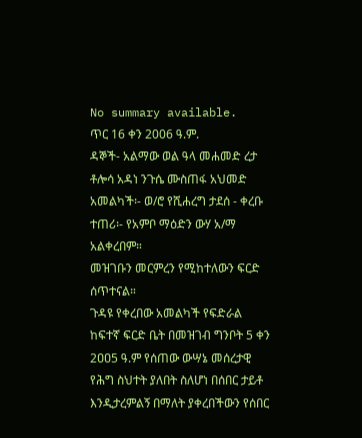No summary available.
ጥር 16 ቀን 2006 ዓ.ም.
ዳኞች- አልማው ወል ዓላ መሐመድ ረታ ቶሎሳ አዳነ ንጉሴ ሙስጠፋ አህመድ አመልካች፡- ወ/ሮ የሺሐረግ ታደሰ - ቀረቡ ተጠሪ፡- የአምቦ ማዕድን ውሃ አ/ማ አልቀረበም።
መዝገቡን መርምረን የሚከተለውን ፍርድ ሰጥተናል።
ጉዳዩ የቀረበው አመልካች የፍድራል ከፍተኛ ፍርድ ቤት በመዝገብ ግንቦት 5 ቀን 2ዐዐ5 ዓ.ም የሰጠው ውሣኔ መሰረታዊ የሕግ ስህተት ያለበት ስለሆነ በሰበር ታይቶ እንዲታረምልኝ በማለት ያቀረበችውን የሰበር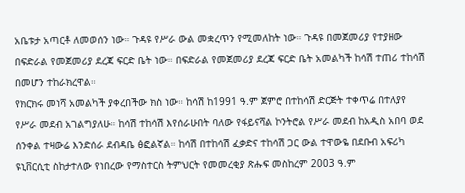አቤቱታ አጣርቶ ለመወሰን ነው። ጉዳዩ የሥራ ውል መቋረጥን የሚመለከት ነው። ጉዳዩ በመጀመሪያ የተያዘው በፍድራል የመጀመሪያ ደረጃ ፍርድ ቤት ነው። በፍድራል የመጀመሪያ ደረጃ ፍርድ ቤት አመልካች ከሳሽ ተጠሪ ተከሳሽ በመሆን ተከራክረዋል።
የክርክሩ መነሻ አመልካች ያቀረበችው ክስ ነው። ከሳሽ ከ1991 ዓ.ም ጀምሮ በተከሳሽ ድርጅት ተቀጥሬ በተለያየ የሥራ መደብ አገልግያለሁ። ከሳሽ ተከሳሽ እየሰራሁበት ባለው የፋይናሻል ኮንትሮል የሥራ መደብ ከአዲስ አበባ ወደ ሰንቀል ተዛውሬ እንድሰራ ደብዳቤ ፅፎልኛል። ከሳሽ በተከሳሽ ፈቃድና ተከሳሽ ጋር ውል ተዋውዬ በደቡብ አፍሪካ ዩኒቨርሲቲ ስከታተለው የነበረው የማስተርስ ትምህርት የመመረቂያ ጽሑፍ መስከረም 2003 ዓ.ም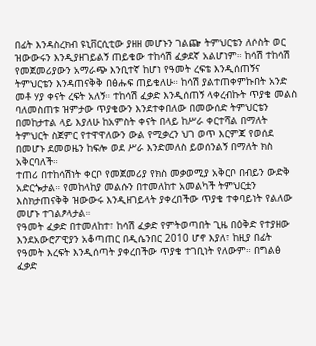በፊት እንዳስረክብ ዩኒቨርሲቲው ያዘዘ መሆኑን ገልጬ ትምህርቴን ለሶስት ወር ዝውውሩን እንዲያዘገይልኝ ጠይቄው ተከሳሽ ፈቃደኛ አልሆነም። ከሳሽ ተከሳሽ የመጀመሪያውን አማራጭ እንቢተኛ ከሆነ የዓመት ረፍቴ እንዲሰጠኝና ትምህርቴን እንዳጠናቅቅ በፅሑፍ ጠይቄለሁ። ከሳሽ ያልተጠቀምኩበት አንድ መቶ ሃያ ቀናት ረፍት አለኝ። ተከሳሽ ፈቃድ እንዲሰጠኝ ላቀረብኩት ጥያቄ መልስ ባለመስጠቱ ዝምታው ጥያቄውን እንደተቀበለው በመውሰድ ትምህርቴን በመከታተል ላይ እያለሁ ከአምስት ቀናት በላይ ከሥራ ቀርተሻል በማለት ትምህርት ስጀምር የተዋዋለውን ውል የሚቃረን ህገ ወጥ እርምጃ የወሰደ በመሆኑ ደመወዜን ከፍሎ ወደ ሥራ እንድመለስ ይወሰንልኝ በማለት ክስ አቅርባለች።
ተጠሪ በተከሳሽነት ቀርቦ የመጀመሪያ የክስ መቃወሚያ አቅርቦ በብይን ውድቅ አድርጐታል። የመከላከያ መልሱን በተመለከተ አመልካች ትምህርቷን እስክታጠናቅቅ ዝውውሩ እንዲዘገይላት ያቀረበችው ጥያቄ ተቀባይነት የልለው መሆኑ ተገልፆላታል።
የዓመት ፈቃድ በተመለከተ፣ ከሳሽ ፈቃድ የምትወጣበት ጊዜ በዕቅድ የተያዘው እንደአውሮፖዊያን አቆጣጠር በዲሴንበር 2010 ሆኖ እያለ፣ ከዚያ በፊት የዓመት እረፍት እንዲሰጣት ያቀረበችው ጥያቄ ተገቢነት የለውም። በግልፅ ፈቃድ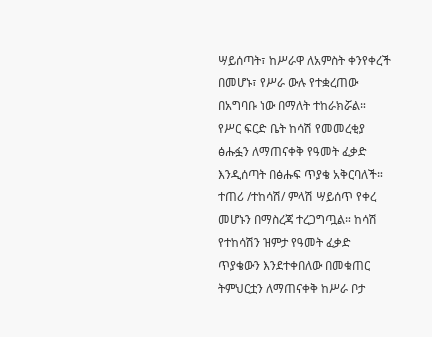ሣይሰጣት፣ ከሥራዋ ለአምስት ቀንየቀረች በመሆኑ፣ የሥራ ውሉ የተቋረጠው በአግባቡ ነው በማለት ተከራክሯል።
የሥር ፍርድ ቤት ከሳሽ የመመረቂያ ፅሑፏን ለማጠናቀቅ የዓመት ፈቃድ እንዲሰጣት በፅሑፍ ጥያቄ አቅርባለች። ተጠሪ /ተከሳሽ/ ምላሽ ሣይሰጥ የቀረ መሆኑን በማስረጃ ተረጋግጧል። ከሳሽ የተከሳሽን ዝምታ የዓመት ፈቃድ ጥያቄውን እንደተቀበለው በመቁጠር ትምህርቷን ለማጠናቀቅ ከሥራ ቦታ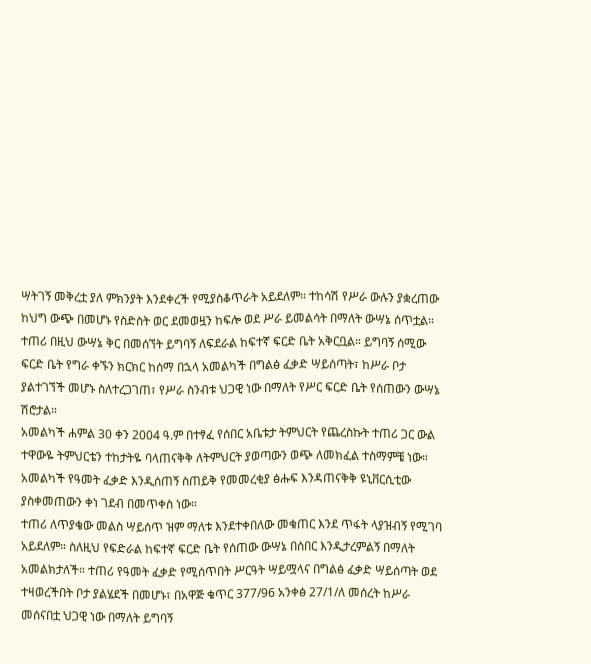ሣትገኝ መቅረቷ ያለ ምክንያት እንደቀረች የሚያስቆጥራት አይደለም። ተከሳሽ የሥራ ውሉን ያቋረጠው ከህግ ውጭ በመሆኑ የስድስት ወር ደመወዟን ከፍሎ ወደ ሥራ ይመልሳት በማለት ውሣኔ ሰጥቷል። ተጠሪ በዚህ ውሣኔ ቅር በመሰኘት ይግባኝ ለፍደራል ከፍተኛ ፍርድ ቤት አቅርቧል። ይግባኝ ሰሚው ፍርድ ቤት የግራ ቀኙን ክርክር ከሰማ በኋላ አመልካች በግልፅ ፈቃድ ሣይሰጣት፣ ከሥራ ቦታ ያልተገኘች መሆኑ ስለተረጋገጠ፣ የሥራ ስንብቱ ህጋዊ ነው በማለት የሥር ፍርድ ቤት የሰጠውን ውሣኔ ሽሮታል።
አመልካች ሐምል 30 ቀን 2004 ዓ.ም በተፃፈ የሰበር አቤቱታ ትምህርት የጨረስኩት ተጠሪ ጋር ውል ተዋውዬ ትምህርቴን ተከታትዬ ባላጠናቅቅ ለትምህርት ያወጣውን ወጭ ለመክፈል ተስማምቼ ነው። አመልካች የዓመት ፈቃድ እንዲሰጠኝ ስጠይቅ የመመረቂያ ፅሑፍ እንዳጠናቅቅ ዩኒቨርሲቲው ያስቀመጠውን ቀነ ገደብ በመጥቀስ ነው።
ተጠሪ ለጥያቄው መልስ ሣይሰጥ ዝም ማለቱ እንደተቀበለው መቁጠር እንደ ጥፋት ላያዝብኝ የሚገባ አይደለም። ስለዚህ የፍድራል ከፍተኛ ፍርድ ቤት የሰጠው ውሣኔ በሰበር እንዲታረምልኝ በማለት አመልክታለች። ተጠሪ የዓመት ፈቃድ የሚሰጥበት ሥርዓት ሣይሟላና በግልፅ ፈቃድ ሣይሰጣት ወደ ተዛወረችበት ቦታ ያልሄደች በመሆኑ፣ በአዋጅ ቁጥር 377/96 አንቀፅ 27/1/ለ መሰረት ከሥራ መሰናበቷ ህጋዊ ነው በማለት ይግባኝ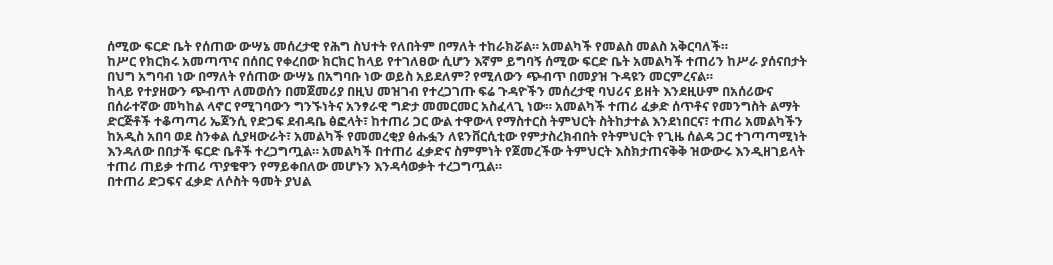ሰሚው ፍርድ ቤት የሰጠው ውሣኔ መሰረታዊ የሕግ ስህተት የለበትም በማለት ተከራክሯል። አመልካች የመልስ መልስ አቅርባለች።
ከሥር የክርክሩ አመጣጥና በሰበር የቀረበው ክርክር ከላይ የተገለፀው ሲሆን እኛም ይግባኝ ሰሚው ፍርድ ቤት አመልካች ተጠሪን ከሥራ ያሰናበታት በህግ አግባብ ነው በማለት የሰጠው ውሣኔ በአግባቡ ነው ወይስ አይደለም? የሚለውን ጭብጥ በመያዝ ጉዳዩን መርምረናል።
ከላይ የተያዘውን ጭብጥ ለመወሰን በመጀመሪያ በዚህ መዝገብ የተረጋገጡ ፍሬ ጉዳዮችን መሰረታዊ ባህሪና ይዘት እንደዚሁም በአሰሪውና በሰራተኛው መካከል ላኖር የሚገባውን ግንኙነትና አንፃራዊ ግድታ መመርመር አስፈላጊ ነው። አመልካች ተጠሪ ፈቃድ ሰጥቶና የመንግስት ልማት ድርጅቶች ተቆጣጣሪ ኤጀንሲ የድጋፍ ደብዳቤ ፅፎላት፣ ከተጠሪ ጋር ውል ተዋውላ የማስተርስ ትምህርት ስትከታተል እንደነበርና፣ ተጠሪ አመልካችን ከአዲስ አበባ ወደ ስንቀል ሲያዛውራት፣ አመልካች የመመረቂያ ፅሑፏን ለዩንቨርሲቲው የምታስረክብበት የትምህርት የጊዜ ሰልዳ ጋር ተገጣጣሚነት እንዳለው በበታች ፍርድ ቤቶች ተረጋግጧል። አመልካች በተጠሪ ፈቃድና ስምምነት የጀመረችው ትምህርት እስክታጠናቅቅ ዝውውሩ እንዲዘገይላት ተጠሪ ጠይቃ ተጠሪ ጥያቄዋን የማይቀበለው መሆኑን እንዳሳወቃት ተረጋግጧል።
በተጠሪ ድጋፍና ፈቃድ ለሶስት ዓመት ያህል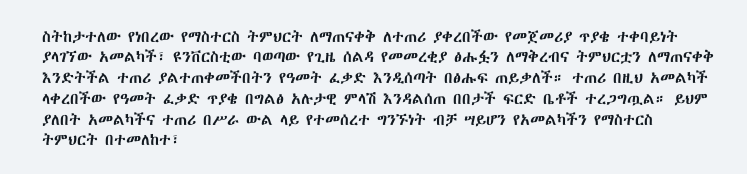ስትከታተለው የነበረው የማስተርስ ትምህርት ለማጠናቀቅ ለተጠሪ ያቀረበችው የመጀመሪያ ጥያቄ ተቀባይነት ያላገኘው አመልካች፣ ዩንቨርስቲው ባወጣው የጊዜ ሰልዳ የመመረቂያ ፅሑፏን ለማቅረብና ትምህርቷን ለማጠናቀቅ እንድትችል ተጠሪ ያልተጠቀመችበትን የዓመት ፈቃድ እንዲሰጣት በፅሑፍ ጠይቃለች። ተጠሪ በዚህ አመልካች ላቀረበችው የዓመት ፈቃድ ጥያቄ በግልፅ አሉታዊ ምላሽ እንዳልሰጠ በበታች ፍርድ ቤቶች ተረጋግጧል። ይህም ያለበት አመልካችና ተጠሪ በሥራ ውል ላይ የተመሰረተ ግንኙነት ብቻ ሣይሆን የአመልካችን የማስተርስ ትምህርት በተመለከተ፣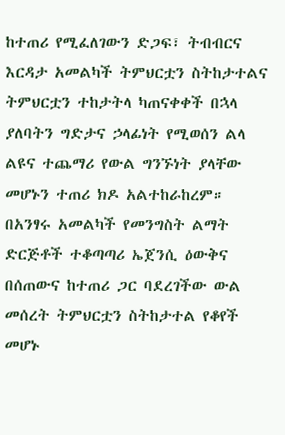ከተጠሪ የሚፈለገውን ድጋፍ፣ ትብብርና እርዳታ አመልካች ትምህርቷን ስትከታተልና ትምህርቷን ተከታትላ ካጠናቀቀች በኋላ ያለባትን ግድታና ኃላፊነት የሚወሰን ልላ ልዩና ተጨማሪ የውል ግንኙነት ያላቸው መሆኑን ተጠሪ ክዶ አልተከራከረም። በአንፃሩ አመልካች የመንግስት ልማት ድርጅቶች ተቆጣጣሪ ኤጀንሲ ዕውቅና በሰጠውና ከተጠሪ ጋር ባደረገችው ውል መሰረት ትምህርቷን ስትከታተል የቆየች መሆኑ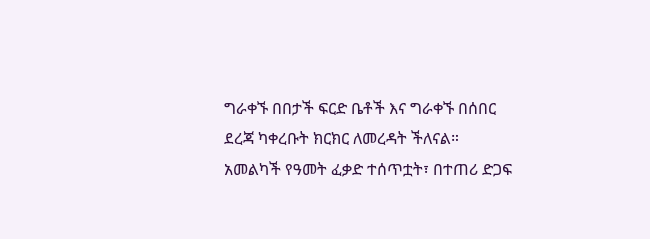ግራቀኙ በበታች ፍርድ ቤቶች እና ግራቀኙ በሰበር ደረጃ ካቀረቡት ክርክር ለመረዳት ችለናል።
አመልካች የዓመት ፈቃድ ተሰጥቷት፣ በተጠሪ ድጋፍ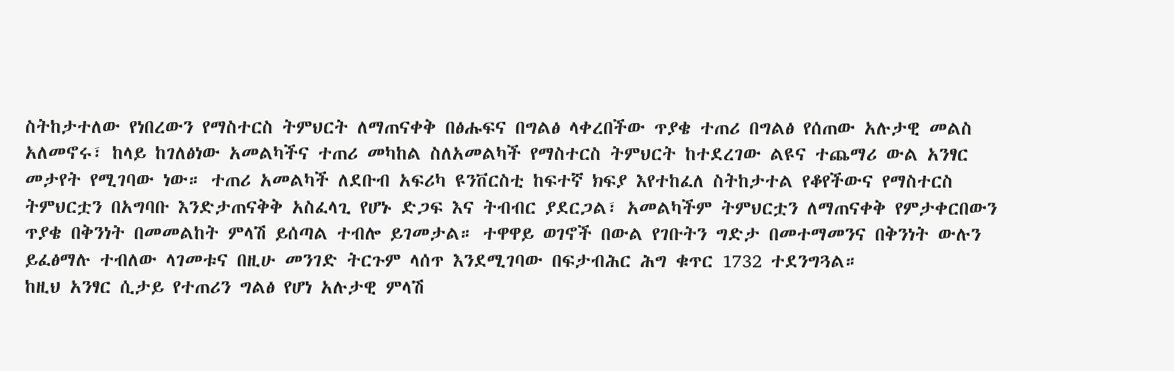ስትከታተለው የነበረውን የማስተርስ ትምህርት ለማጠናቀቅ በፅሑፍና በግልፅ ላቀረበችው ጥያቄ ተጠሪ በግልፅ የሰጠው አሉታዊ መልስ አለመኖሩ፣ ከላይ ከገለፅነው አመልካችና ተጠሪ መካከል ስለአመልካች የማስተርስ ትምህርት ከተደረገው ልዩና ተጨማሪ ውል አንፃር መታየት የሚገባው ነው። ተጠሪ አመልካች ለደቡብ አፍሪካ ዩንቨርስቲ ከፍተኛ ክፍያ እየተከፈለ ስትከታተል የቆየችውና የማስተርስ ትምህርቷን በአግባቡ እንድታጠናቅቅ አስፈላጊ የሆኑ ድጋፍ እና ትብብር ያደርጋል፣ አመልካችም ትምህርቷን ለማጠናቀቅ የምታቀርበውን ጥያቄ በቅንነት በመመልከት ምላሽ ይሰጣል ተብሎ ይገመታል። ተዋዋይ ወገኖች በውል የገቡትን ግድታ በመተማመንና በቅንነት ውሉን ይፈፅማሉ ተብለው ላገመቱና በዚሁ መንገድ ትርጉም ላሰጥ እንደሚገባው በፍታብሕር ሕግ ቁጥር 1732 ተደንግጓል።
ከዚህ አንፃር ሲታይ የተጠሪን ግልፅ የሆነ አሉታዊ ምላሽ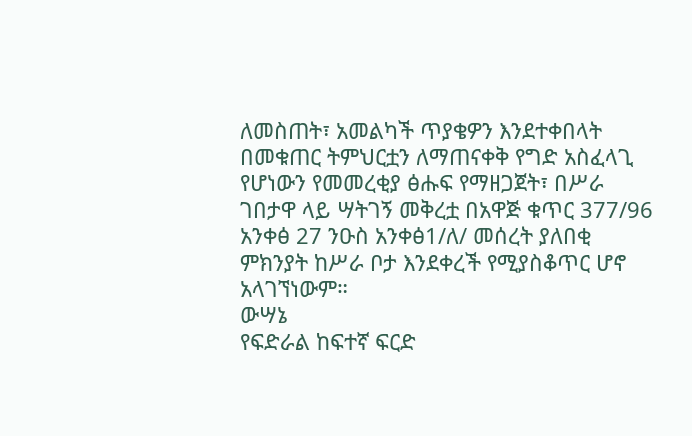ለመስጠት፣ አመልካች ጥያቄዎን እንደተቀበላት በመቁጠር ትምህርቷን ለማጠናቀቅ የግድ አስፈላጊ የሆነውን የመመረቂያ ፅሑፍ የማዘጋጀት፣ በሥራ ገበታዋ ላይ ሣትገኝ መቅረቷ በአዋጅ ቁጥር 377/96 አንቀፅ 27 ንዑስ አንቀፅ1/ለ/ መሰረት ያለበቂ ምክንያት ከሥራ ቦታ እንደቀረች የሚያስቆጥር ሆኖ አላገኘነውም።
ውሣኔ
የፍድራል ከፍተኛ ፍርድ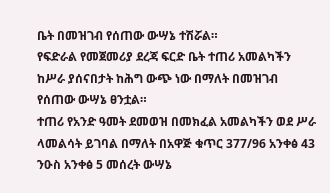ቤት በመዝገብ የሰጠው ውሣኔ ተሽሯል።
የፍድራል የመጀመሪያ ደረጃ ፍርድ ቤት ተጠሪ አመልካችን ከሥራ ያሰናበታት ከሕግ ውጭ ነው በማለት በመዝገብ የሰጠው ውሣኔ ፀንቷል።
ተጠሪ የአንድ ዓመት ደመወዝ በመክፈል አመልካችን ወደ ሥራ ላመልሳት ይገባል በማለት በአዋጅ ቁጥር 377/96 አንቀፅ 43 ንዑስ አንቀፅ 5 መሰረት ውሣኔ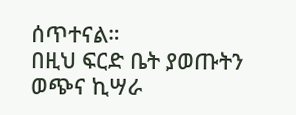ሰጥተናል።
በዚህ ፍርድ ቤት ያወጡትን ወጭና ኪሣራ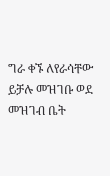ግራ ቀኙ ለየራሳቸው ይቻሉ መዝገቡ ወደ መዝገብ ቤት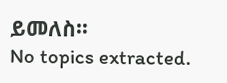ይመለስ።
No topics extracted.